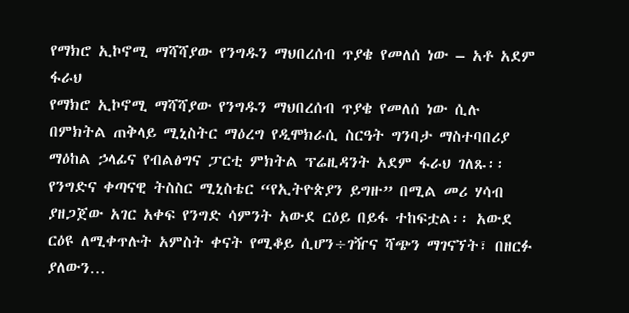የማክሮ ኢኮኖሚ ማሻሻያው የንግዱን ማህበረሰብ ጥያቄ የመለሰ ነው – አቶ አደም ፋራህ
የማክሮ ኢኮኖሚ ማሻሻያው የንግዱን ማህበረሰብ ጥያቄ የመለሰ ነው ሲሉ በምክትል ጠቅላይ ሚኒስትር ማዕረግ የዲሞክራሲ ስርዓት ግንባታ ማስተባበሪያ ማዕከል ኃላፊና የብልፅግና ፓርቲ ምክትል ፕሬዚዳንት አደም ፋራህ ገለጹ፡፡ የንግድና ቀጣናዊ ትስስር ሚኒስቴር “የኢትዮጵያን ይግዙ” በሚል መሪ ሃሳብ ያዘጋጀው አገር አቀፍ የንግድ ሳምንት አውደ ርዕይ በይፋ ተከፍቷል፡፡ አውደ ርዕዩ ለሚቀጥሉት አምስት ቀናት የሚቆይ ሲሆን÷ገዥና ሻጭን ማገናኘት፣ በዘርፉ ያለውን…